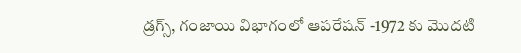డ్రగ్స్, గంజాయి విభాగంలో ఆపరేషన్ -1972 కు మొదటి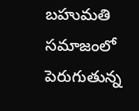బహుమతి
సమాజంలో పెరుగుతున్న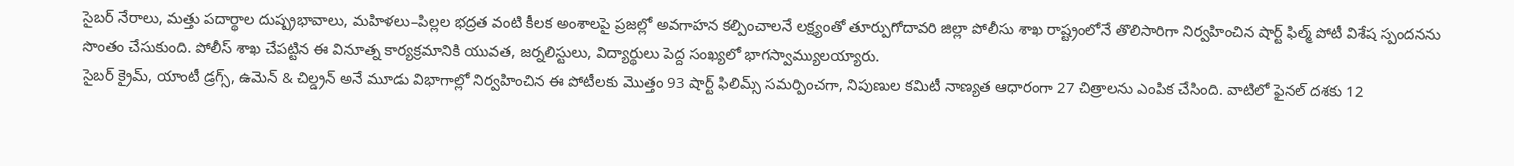సైబర్ నేరాలు, మత్తు పదార్థాల దుష్ప్రభావాలు, మహిళలు–పిల్లల భద్రత వంటి కీలక అంశాలపై ప్రజల్లో అవగాహన కల్పించాలనే లక్ష్యంతో తూర్పుగోదావరి జిల్లా పోలీసు శాఖ రాష్ట్రంలోనే తొలిసారిగా నిర్వహించిన షార్ట్ ఫిల్మ్ పోటీ విశేష స్పందనను సొంతం చేసుకుంది. పోలీస్ శాఖ చేపట్టిన ఈ వినూత్న కార్యక్రమానికి యువత, జర్నలిస్టులు, విద్యార్థులు పెద్ద సంఖ్యలో భాగస్వామ్యులయ్యారు.
సైబర్ క్రైమ్, యాంటీ డ్రగ్స్, ఉమెన్ & చిల్డ్రన్ అనే మూడు విభాగాల్లో నిర్వహించిన ఈ పోటీలకు మొత్తం 93 షార్ట్ ఫిలిమ్స్ సమర్పించగా, నిపుణుల కమిటీ నాణ్యత ఆధారంగా 27 చిత్రాలను ఎంపిక చేసింది. వాటిలో ఫైనల్ దశకు 12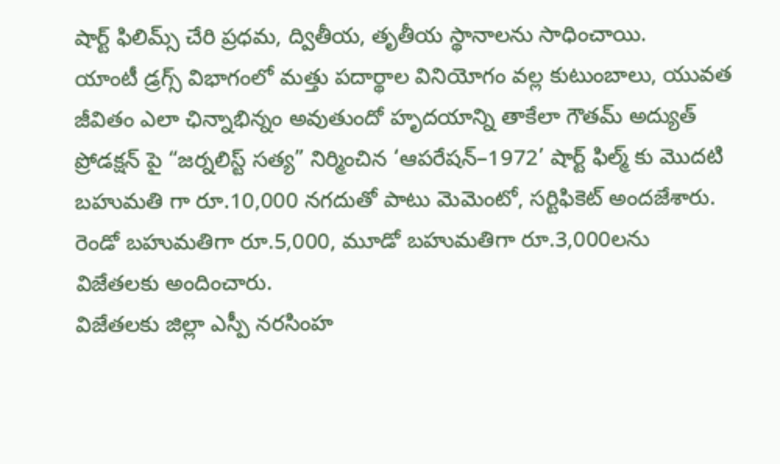షార్ట్ ఫిలిమ్స్ చేరి ప్రధమ, ద్వితీయ, తృతీయ స్థానాలను సాధించాయి.
యాంటీ డ్రగ్స్ విభాగంలో మత్తు పదార్థాల వినియోగం వల్ల కుటుంబాలు, యువత జీవితం ఎలా ఛిన్నాభిన్నం అవుతుందో హృదయాన్ని తాకేలా గౌతమ్ అద్యుత్ ప్రోడక్షన్ పై “జర్నలిస్ట్ సత్య” నిర్మించిన ‘ఆపరేషన్–1972’ షార్ట్ ఫిల్మ్ కు మొదటి బహుమతి గా రూ.10,000 నగదుతో పాటు మెమెంటో, సర్టిఫికెట్ అందజేశారు. రెండో బహుమతిగా రూ.5,000, మూడో బహుమతిగా రూ.3,000లను విజేతలకు అందించారు.
విజేతలకు జిల్లా ఎస్పీ నరసింహ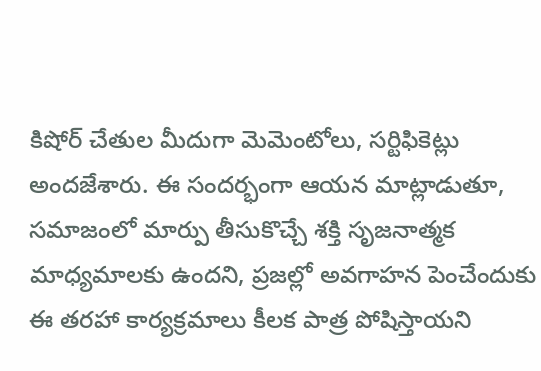కిషోర్ చేతుల మీదుగా మెమెంటోలు, సర్టిఫికెట్లు అందజేశారు. ఈ సందర్భంగా ఆయన మాట్లాడుతూ, సమాజంలో మార్పు తీసుకొచ్చే శక్తి సృజనాత్మక మాధ్యమాలకు ఉందని, ప్రజల్లో అవగాహన పెంచేందుకు ఈ తరహా కార్యక్రమాలు కీలక పాత్ర పోషిస్తాయని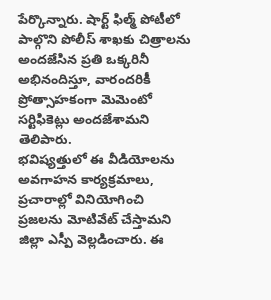పేర్కొన్నారు. షార్ట్ ఫిల్మ్ పోటీలో పాల్గొని పోలీస్ శాఖకు చిత్రాలను అందజేసిన ప్రతి ఒక్కరినీ అభినందిస్తూ, వారందరికీ ప్రోత్సాహకంగా మెమెంటో సర్టిఫికెట్లు అందజేశామని తెలిపారు.
భవిష్యత్తులో ఈ వీడియోలను అవగాహన కార్యక్రమాలు, ప్రచారాల్లో వినియోగించి ప్రజలను మోటివేట్ చేస్తామని జిల్లా ఎస్పీ వెల్లడించారు. ఈ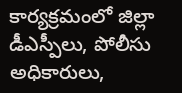కార్యక్రమంలో జిల్లా డీఎస్పీలు, పోలీసు అధికారులు,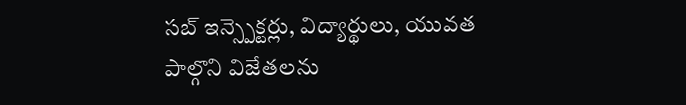సబ్ ఇన్స్పెక్టర్లు, విద్యార్థులు, యువత పాల్గొని విజేతలను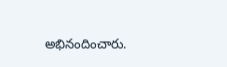అభినందించారు.